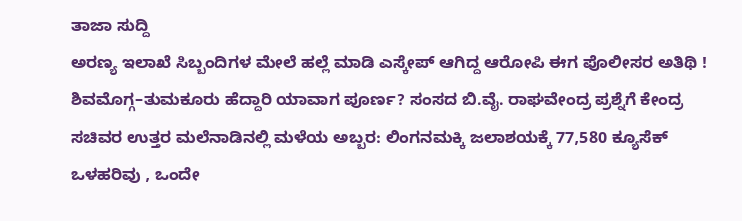ತಾಜಾ ಸುದ್ದಿ
ಅರಣ್ಯ ಇಲಾಖೆ ಸಿಬ್ಬಂದಿಗಳ ಮೇಲೆ ಹಲ್ಲೆ ಮಾಡಿ ಎಸ್ಕೇಪ್ ಆಗಿದ್ದ ಆರೋಪಿ ಈಗ ಪೊಲೀಸರ ಅತಿಥಿ ! ಶಿವಮೊಗ್ಗ–ತುಮಕೂರು ಹೆದ್ದಾರಿ ಯಾವಾಗ ಪೂರ್ಣ? ಸಂಸದ ಬಿ.ವೈ. ರಾಘವೇಂದ್ರ ಪ್ರಶ್ನೆಗೆ ಕೇಂದ್ರ ಸಚಿವರ ಉತ್ತರ ಮಲೆನಾಡಿನಲ್ಲಿ ಮಳೆಯ ಅಬ್ಬರ: ಲಿಂಗನಮಕ್ಕಿ ಜಲಾಶಯಕ್ಕೆ 77,580 ಕ್ಯೂಸೆಕ್ ಒಳಹರಿವು , ಒಂದೇ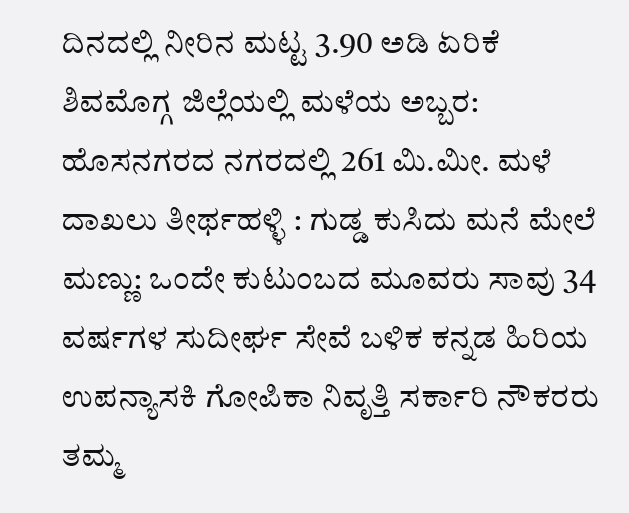ದಿನದಲ್ಲಿ ನೀರಿನ ಮಟ್ಟ 3.90 ಅಡಿ ಏರಿಕೆ ಶಿವಮೊಗ್ಗ ಜಿಲ್ಲೆಯಲ್ಲಿ ಮಳೆಯ ಅಬ್ಬರ: ಹೊಸನಗರದ ನಗರದಲ್ಲಿ 261 ಮಿ.ಮೀ. ಮಳೆ ದಾಖಲು ತೀರ್ಥಹಳ್ಳಿ : ಗುಡ್ಡ ಕುಸಿದು ಮನೆ ಮೇಲೆ ಮಣ್ಣು: ಒಂದೇ ಕುಟುಂಬದ ಮೂವರು ಸಾವು 34 ವರ್ಷಗಳ ಸುದೀರ್ಘ ಸೇವೆ ಬಳಿಕ ಕನ್ನಡ ಹಿರಿಯ ಉಪನ್ಯಾಸಕಿ ಗೋಪಿಕಾ ನಿವೃತ್ತಿ ಸರ್ಕಾರಿ ನೌಕರರು ತಮ್ಮ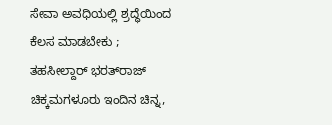ಸೇವಾ ಅವಧಿಯಲ್ಲಿ ಶ್ರದ್ಧೆಯಿಂದ ಕೆಲಸ ಮಾಡಬೇಕು ; ತಹಸೀಲ್ದಾರ್ ಭರತ್‌ರಾಜ್ ಚಿಕ್ಕಮಗಳೂರು ಇಂದಿನ ಚಿನ್ನ,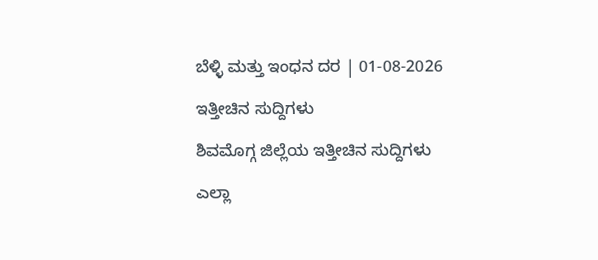ಬೆಳ್ಳಿ ಮತ್ತು ಇಂಧನ ದರ | 01-08-2026

ಇತ್ತೀಚಿನ ಸುದ್ದಿಗಳು

ಶಿವಮೊಗ್ಗ ಜಿಲ್ಲೆಯ ಇತ್ತೀಚಿನ ಸುದ್ದಿಗಳು

ಎಲ್ಲಾ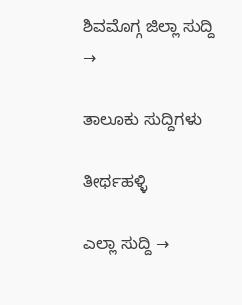ಶಿವಮೊಗ್ಗ ಜಿಲ್ಲಾ ಸುದ್ದಿ →

ತಾಲೂಕು ಸುದ್ದಿಗಳು

ತೀರ್ಥಹಳ್ಳಿ

ಎಲ್ಲಾ ಸುದ್ದಿ →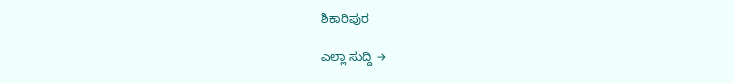ಶಿಕಾರಿಪುರ

ಎಲ್ಲಾ ಸುದ್ದಿ →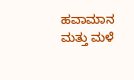ಹವಾಮಾನ ಮತ್ತು ಮಳೆ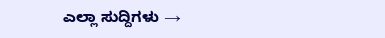ಎಲ್ಲಾ ಸುದ್ದಿಗಳು →